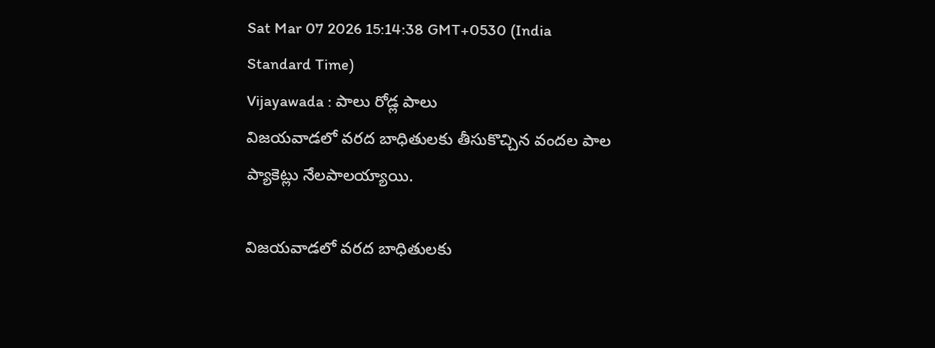Sat Mar 07 2026 15:14:38 GMT+0530 (India Standard Time)
Vijayawada : పాలు రోడ్ల పాలు
విజయవాడలో వరద బాధితులకు తీసుకొచ్చిన వందల పాల ప్యాకెట్లు నేలపాలయ్యాయి.

విజయవాడలో వరద బాధితులకు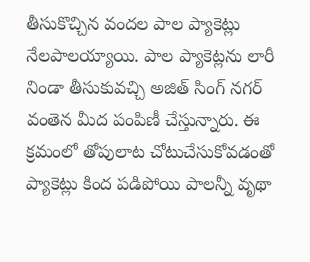తీసుకొచ్చిన వందల పాల ప్యాకెట్లు నేలపాలయ్యాయి. పాల ప్యాకెట్లను లారీ నిండా తీసుకువచ్చి అజిత్ సింగ్ నగర్ వంతెన మీద పంపిణీ చేస్తున్నారు. ఈ క్రమంలో తోపులాట చోటుచేసుకోవడంతో ప్యాకెట్లు కింద పడిపోయి పాలన్నీ వృథా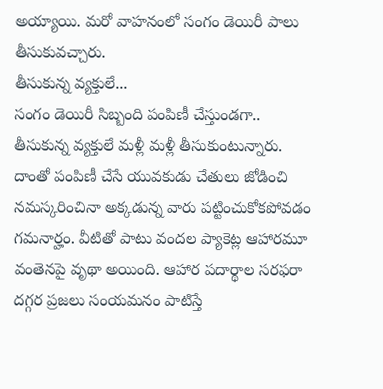అయ్యాయి. మరో వాహనంలో సంగం డెయిరీ పాలు తీసుకువచ్చారు.
తీసుకున్న వ్యక్తులే...
సంగం డెయిరీ సిబ్బంది పంపిణీ చేస్తుండగా.. తీసుకున్న వ్యక్తులే మళ్లీ మళ్లీ తీసుకుంటున్నారు. దాంతో పంపిణీ చేసే యువకుడు చేతులు జోడించి నమస్కరించినా అక్కడున్న వారు పట్టించుకోకపోవడం గమనార్హం. వీటితో పాటు వందల ప్యాకెట్ల ఆహారమూ వంతెనపై వృథా అయింది. ఆహార పదార్థాల సరఫరా దగ్గర ప్రజలు సంయమనం పాటిస్తే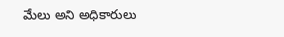మేలు అని అధికారులు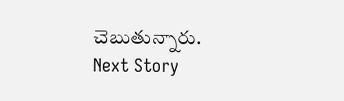చెబుతున్నారు.
Next Story